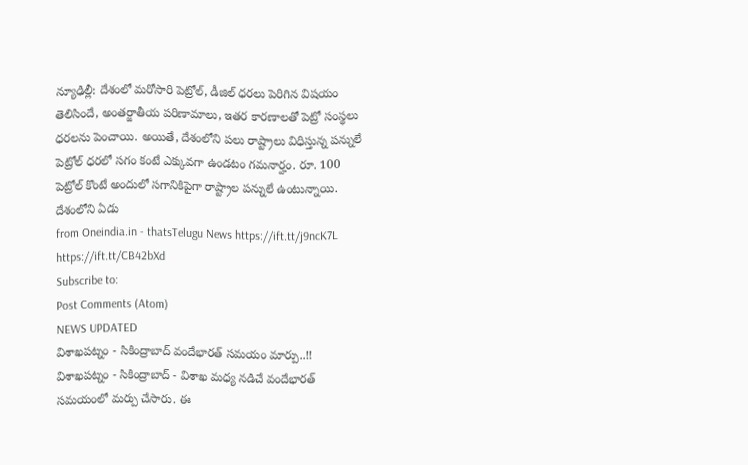న్యూఢిల్లీ: దేశంలో మరోసారి పెట్రోల్, డీజిల్ ధరలు పెరిగిన విషయం తెలిసిందే, అంతర్జాతీయ పరిణామాలు, ఇతర కారణాలతో పెట్రో సంస్థలు ధరలను పెంచాయి. అయితే, దేశంలోని పలు రాష్ట్రాలు విధిస్తున్న పన్నులే పెట్రోల్ ధరలో సగం కంటే ఎక్కువగా ఉండటం గమనార్హం. రూ. 100 పెట్రోల్ కొంటే అందులో సగానికిపైగా రాష్ట్రాల పన్నులే ఉంటున్నాయి. దేశంలోని ఏడు
from Oneindia.in - thatsTelugu News https://ift.tt/j9ncK7L
https://ift.tt/CB42bXd
Subscribe to:
Post Comments (Atom)
NEWS UPDATED
విశాఖపట్నం - సికింద్రాబాద్ వందేభారత్ సమయం మార్పు..!!
విశాఖపట్నం - సికింద్రాబాద్ - విశాఖ మధ్య నడిచే వందేభారత్ సమయంలో మర్పు చేసారు. ఈ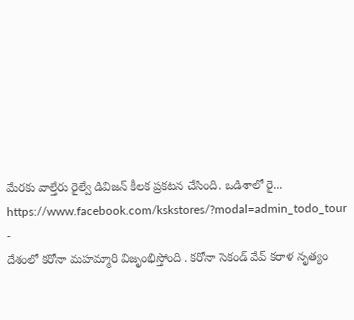మేరకు వాల్తేరు రైల్వే డివిజన్ కీలక ప్రకటన చేసింది. ఒడిశాలో రై...
https://www.facebook.com/kskstores/?modal=admin_todo_tour
-
దేశంలో కరోనా మహమ్మారి విజృంభిస్తోంది . కరోనా సెకండ్ వేవ్ కరాళ నృత్యం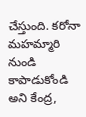చేస్తుంది. కరోనా మహమ్మారి నుండి కాపాడుకోండి అని కేంద్ర,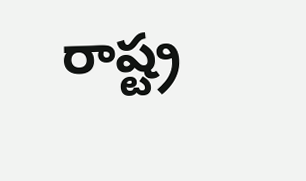రాష్ట్ర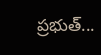ప్రభుత్...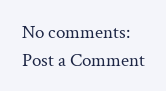No comments:
Post a Comment